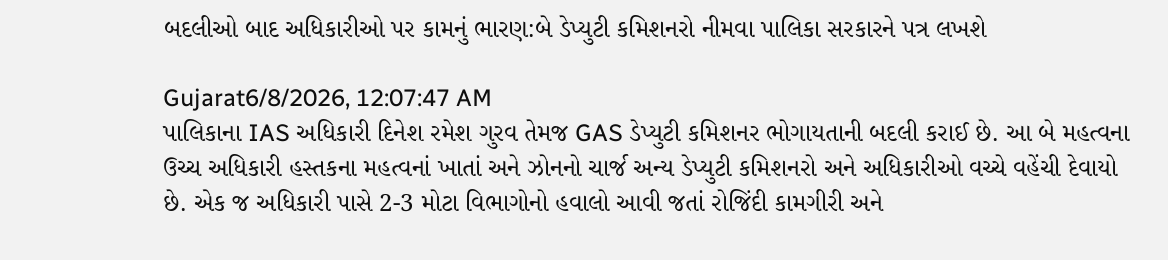બદલીઓ બાદ અધિકારીઓ પર કામનું ભારણ:બે ડેપ્યુટી કમિશનરો નીમવા પાલિકા સરકારને પત્ર લખશે

Gujarat6/8/2026, 12:07:47 AM
પાલિકાના IAS અધિકારી દિનેશ રમેશ ગુરવ તેમજ GAS ડેપ્યુટી કમિશનર ભોગાયતાની બદલી કરાઈ છે. આ બે મહત્વના ઉચ્ચ અધિકારી હસ્તકના મહત્વનાં ખાતાં અને ઝોનનો ચાર્જ અન્ય ડેપ્યુટી કમિશનરો અને અધિકારીઓ વચ્ચે વહેંચી દેવાયો છે. એક જ અધિકારી પાસે 2-3 મોટા વિભાગોનો હવાલો આવી જતાં રોજિંદી કામગીરી અને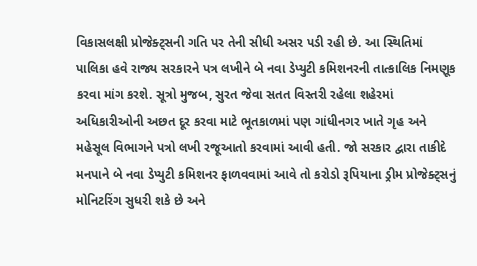વિકાસલક્ષી પ્રોજેક્ટ્સની ગતિ પર તેની સીધી અસર પડી રહી છે. આ સ્થિતિમાં પાલિકા હવે રાજ્ય સરકારને પત્ર લખીને બે નવા ડેપ્યુટી કમિશનરની તાત્કાલિક નિમણૂક કરવા માંગ કરશે. સૂત્રો મુજબ, સુરત જેવા સતત વિસ્તરી રહેલા શહેરમાં અધિકારીઓની અછત દૂર કરવા માટે ભૂતકાળમાં પણ ગાંધીનગર ખાતે ગૃહ અને મહેસૂલ વિભાગને પત્રો લખી રજૂઆતો કરવામાં આવી હતી. જો સરકાર દ્વારા તાકીદે મનપાને બે નવા ડેપ્યુટી કમિશનર ફાળવવામાં આવે તો કરોડો રૂપિયાના ડ્રીમ પ્રોજેક્ટ્સનું મોનિટરિંગ સુધરી શકે છે અને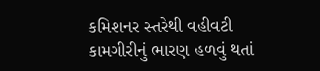કમિશનર સ્તરેથી વહીવટી કામગીરીનું ભારણ હળવું થતાં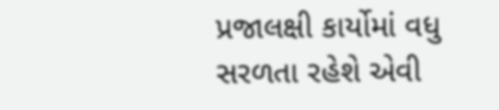પ્રજાલક્ષી કાર્યોમાં વધુ સરળતા રહેશે એવી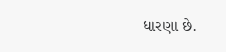ધારણા છે.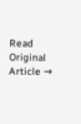Read Original Article →